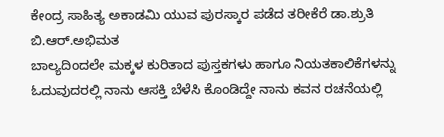ಕೇಂದ್ರ ಸಾಹಿತ್ಯ ಅಕಾಡಮಿ ಯುವ ಪುರಸ್ಕಾರ ಪಡೆದ ತರೀಕೆರೆ ಡಾ.ಶ್ರುತಿ ಬಿ.ಆರ್.ಅಭಿಮತ
ಬಾಲ್ಯದಿಂದಲೇ ಮಕ್ಕಳ ಕುರಿತಾದ ಪುಸ್ತಕಗಳು ಹಾಗೂ ನಿಯತಕಾಲಿಕೆಗಳನ್ನು ಓದುವುದರಲ್ಲಿ ನಾನು ಆಸಕ್ತಿ ಬೆಳೆಸಿ ಕೊಂಡಿದ್ದೇ ನಾನು ಕವನ ರಚನೆಯಲ್ಲಿ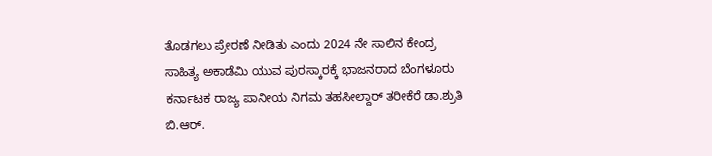ತೊಡಗಲು ಪ್ರೇರಣೆ ನೀಡಿತು ಎಂದು 2024 ನೇ ಸಾಲಿನ ಕೇಂದ್ರ ಸಾಹಿತ್ಯ ಅಕಾಡೆಮಿ ಯುವ ಪುರಸ್ಕಾರಕ್ಕೆ ಭಾಜನರಾದ ಬೆಂಗಳೂರು ಕರ್ನಾಟಕ ರಾಜ್ಯ ಪಾನೀಯ ನಿಗಮ ತಹಸೀಲ್ದಾರ್ ತರೀಕೆರೆ ಡಾ.ಶ್ರುತಿ ಬಿ.ಆರ್.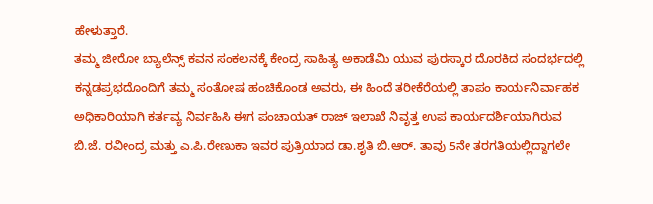ಹೇಳುತ್ತಾರೆ.
ತಮ್ಮ ಜೀರೋ ಬ್ಯಾಲೆನ್ಸ್ ಕವನ ಸಂಕಲನಕ್ಕೆ ಕೇಂದ್ರ ಸಾಹಿತ್ಯ ಅಕಾಡೆಮಿ ಯುವ ಪುರಸ್ಕಾರ ದೊರಕಿದ ಸಂದರ್ಭದಲ್ಲಿ ಕನ್ನಡಪ್ರಭದೊಂದಿಗೆ ತಮ್ಮ ಸಂತೋಷ ಹಂಚಿಕೊಂಡ ಅವರು, ಈ ಹಿಂದೆ ತರೀಕೆರೆಯಲ್ಲಿ ತಾಪಂ ಕಾರ್ಯನಿರ್ವಾಹಕ ಅಧಿಕಾರಿಯಾಗಿ ಕರ್ತವ್ಯ ನಿರ್ವಹಿಸಿ ಈಗ ಪಂಚಾಯತ್ ರಾಜ್ ಇಲಾಖೆ ನಿವೃತ್ತ ಉಪ ಕಾರ್ಯದರ್ಶಿಯಾಗಿರುವ ಬಿ.ಜೆ. ರವೀಂದ್ರ ಮತ್ತು ಎ.ಪಿ.ರೇಣುಕಾ ಇವರ ಪುತ್ರಿಯಾದ ಡಾ.ಶೃತಿ ಬಿ.ಆರ್. ತಾವು 5ನೇ ತರಗತಿಯಲ್ಲಿದ್ದಾಗಲೇ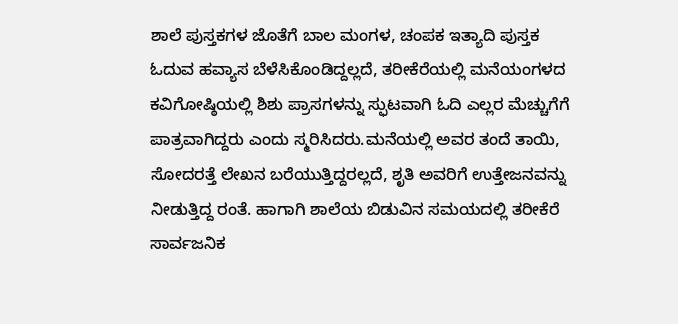ಶಾಲೆ ಪುಸ್ತಕಗಳ ಜೊತೆಗೆ ಬಾಲ ಮಂಗಳ, ಚಂಪಕ ಇತ್ಯಾದಿ ಪುಸ್ತಕ ಓದುವ ಹವ್ಯಾಸ ಬೆಳೆಸಿಕೊಂಡಿದ್ದಲ್ಲದೆ, ತರೀಕೆರೆಯಲ್ಲಿ ಮನೆಯಂಗಳದ ಕವಿಗೋಷ್ಠಿಯಲ್ಲಿ ಶಿಶು ಪ್ರಾಸಗಳನ್ನು ಸ್ಫುಟವಾಗಿ ಓದಿ ಎಲ್ಲರ ಮೆಚ್ಚುಗೆಗೆ ಪಾತ್ರವಾಗಿದ್ದರು ಎಂದು ಸ್ಮರಿಸಿದರು.ಮನೆಯಲ್ಲಿ ಅವರ ತಂದೆ ತಾಯಿ, ಸೋದರತ್ತೆ ಲೇಖನ ಬರೆಯುತ್ತಿದ್ದರಲ್ಲದೆ, ಶೃತಿ ಅವರಿಗೆ ಉತ್ತೇಜನವನ್ನು ನೀಡುತ್ತಿದ್ದ ರಂತೆ. ಹಾಗಾಗಿ ಶಾಲೆಯ ಬಿಡುವಿನ ಸಮಯದಲ್ಲಿ ತರೀಕೆರೆ ಸಾರ್ವಜನಿಕ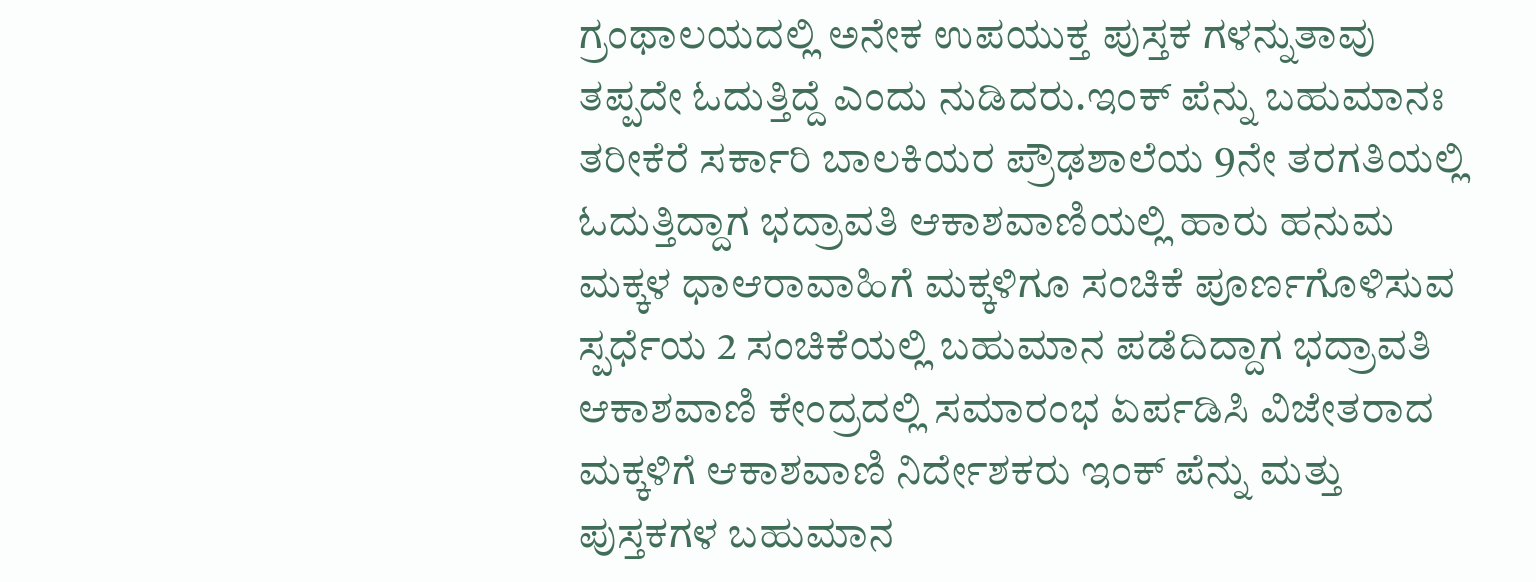ಗ್ರಂಥಾಲಯದಲ್ಲಿ ಅನೇಕ ಉಪಯುಕ್ತ ಪುಸ್ತಕ ಗಳನ್ನುತಾವು ತಪ್ಪದೇ ಓದುತ್ತಿದ್ದೆ ಎಂದು ನುಡಿದರು.ಇಂಕ್ ಪೆನ್ನು ಬಹುಮಾನಃ ತರೀಕೆರೆ ಸರ್ಕಾರಿ ಬಾಲಕಿಯರ ಪ್ರೌಢಶಾಲೆಯ 9ನೇ ತರಗತಿಯಲ್ಲಿ ಓದುತ್ತಿದ್ದಾಗ ಭದ್ರಾವತಿ ಆಕಾಶವಾಣಿಯಲ್ಲಿ ಹಾರು ಹನುಮ ಮಕ್ಕಳ ಧಾಆರಾವಾಹಿಗೆ ಮಕ್ಕಳಿಗೂ ಸಂಚಿಕೆ ಪೂರ್ಣಗೊಳಿಸುವ ಸ್ಪರ್ಧೆಯ 2 ಸಂಚಿಕೆಯಲ್ಲಿ ಬಹುಮಾನ ಪಡೆದಿದ್ದಾಗ ಭದ್ರಾವತಿ ಆಕಾಶವಾಣಿ ಕೇಂದ್ರದಲ್ಲಿ ಸಮಾರಂಭ ಏರ್ಪಡಿಸಿ ವಿಜೇತರಾದ ಮಕ್ಕಳಿಗೆ ಆಕಾಶವಾಣಿ ನಿರ್ದೇಶಕರು ಇಂಕ್ ಪೆನ್ನು ಮತ್ತು ಪುಸ್ತಕಗಳ ಬಹುಮಾನ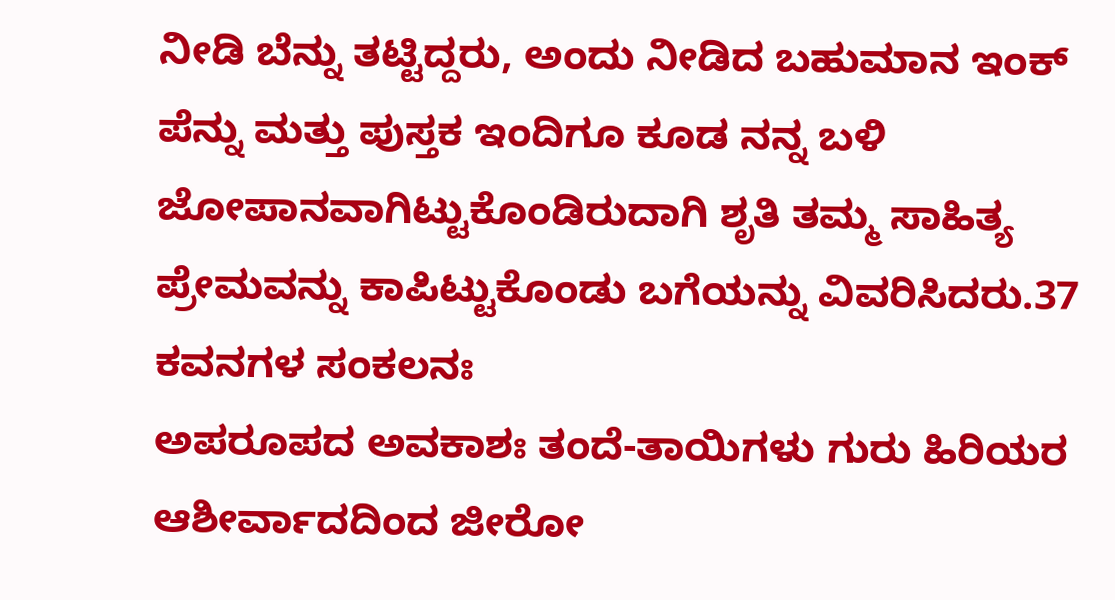ನೀಡಿ ಬೆನ್ನು ತಟ್ಟಿದ್ದರು, ಅಂದು ನೀಡಿದ ಬಹುಮಾನ ಇಂಕ್ ಪೆನ್ನು ಮತ್ತು ಪುಸ್ತಕ ಇಂದಿಗೂ ಕೂಡ ನನ್ನ ಬಳಿ ಜೋಪಾನವಾಗಿಟ್ಟುಕೊಂಡಿರುದಾಗಿ ಶೃತಿ ತಮ್ಮ ಸಾಹಿತ್ಯ ಪ್ರೇಮವನ್ನು ಕಾಪಿಟ್ಟುಕೊಂಡು ಬಗೆಯನ್ನು ವಿವರಿಸಿದರು.37 ಕವನಗಳ ಸಂಕಲನಃ
ಅಪರೂಪದ ಅವಕಾಶಃ ತಂದೆ-ತಾಯಿಗಳು ಗುರು ಹಿರಿಯರ ಆಶೀರ್ವಾದದಿಂದ ಜೀರೋ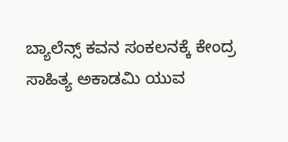ಬ್ಯಾಲೆನ್ಸ್ ಕವನ ಸಂಕಲನಕ್ಕೆ ಕೇಂದ್ರ ಸಾಹಿತ್ಯ ಅಕಾಡಮಿ ಯುವ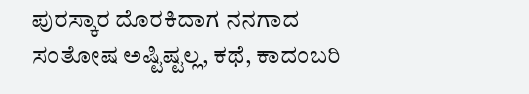ಪುರಸ್ಕಾರ ದೊರಕಿದಾಗ ನನಗಾದ ಸಂತೋಷ ಅಷ್ಟಿಷ್ಟಲ್ಲ, ಕಥೆ, ಕಾದಂಬರಿ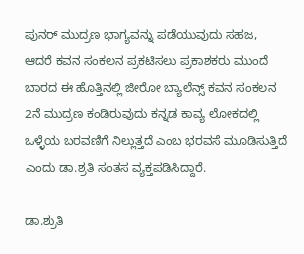ಪುನರ್ ಮುದ್ರಣ ಭಾಗ್ಯವನ್ನು ಪಡೆಯುವುದು ಸಹಜ, ಆದರೆ ಕವನ ಸಂಕಲನ ಪ್ರಕಟಿಸಲು ಪ್ರಕಾಶಕರು ಮುಂದೆ ಬಾರದ ಈ ಹೊತ್ತಿನಲ್ಲಿ ಜೀರೋ ಬ್ಯಾಲೆನ್ಸ್ ಕವನ ಸಂಕಲನ 2ನೆ ಮುದ್ರಣ ಕಂಡಿರುವುದು ಕನ್ನಡ ಕಾವ್ಯ ಲೋಕದಲ್ಲಿ ಒಳ್ಳೆಯ ಬರವಣಿಗೆ ನಿಲ್ಲುತ್ತದೆ ಎಂಬ ಭರವಸೆ ಮೂಡಿಸುತ್ತಿದೆ ಎಂದು ಡಾ.ಶ್ರತಿ ಸಂತಸ ವ್ಯಕ್ತಪಡಿಸಿದ್ದಾರೆ.

ಡಾ.ಶ್ರುತಿ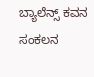ಬ್ಯಾಲೆನ್ಸ್ ಕವನ ಸಂಕಲನ